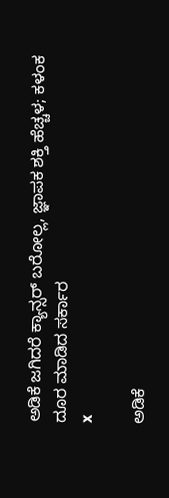ಅಡಿಕೆ ಜಗಿದರೆ ಕ್ಯಾನ್ಸರ್‌ ಬರೋಲ್ಲ, ಜ್ಞಾಪಕ ಶಕ್ತಿ ಹೆಚ್ಚಳ; ಕಳಂಕ ದೂರ ಮಾಡಿದ ಸರ್ಕಾರ
x

ಅಡಿಕೆ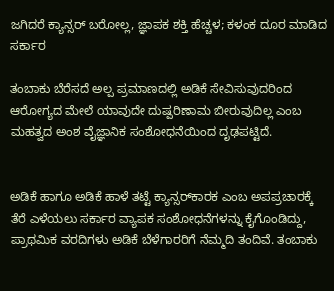ಜಗಿದರೆ ಕ್ಯಾನ್ಸರ್‌ ಬರೋಲ್ಲ, ಜ್ಞಾಪಕ ಶಕ್ತಿ ಹೆಚ್ಚಳ; ಕಳಂಕ ದೂರ ಮಾಡಿದ ಸರ್ಕಾರ

ತಂಬಾಕು ಬೆರೆಸದೆ ಅಲ್ಪ ಪ್ರಮಾಣದಲ್ಲಿ ಅಡಿಕೆ ಸೇವಿಸುವುದರಿಂದ ಆರೋಗ್ಯದ ಮೇಲೆ ಯಾವುದೇ ದುಷ್ಪರಿಣಾಮ ಬೀರುವುದಿಲ್ಲ ಎಂಬ ಮಹತ್ವದ ಅಂಶ ವೈಜ್ಞಾನಿಕ ಸಂಶೋಧನೆಯಿಂದ ದೃಢಪಟ್ಟಿದೆ.


ಅಡಿಕೆ ಹಾಗೂ ಅಡಿಕೆ ಹಾಳೆ ತಟ್ಟೆ ಕ್ಯಾನ್ಸರ್‌ಕಾರಕ ಎಂಬ ಅಪಪ್ರಚಾರಕ್ಕೆ ತೆರೆ ಎಳೆಯಲು ಸರ್ಕಾರ ವ್ಯಾಪಕ ಸಂಶೋಧನೆಗಳನ್ನು ಕೈಗೊಂಡಿದ್ದು, ಪ್ರಾಥಮಿಕ ವರದಿಗಳು ಅಡಿಕೆ ಬೆಳೆಗಾರರಿಗೆ ನೆಮ್ಮದಿ ತಂದಿವೆ. ತಂಬಾಕು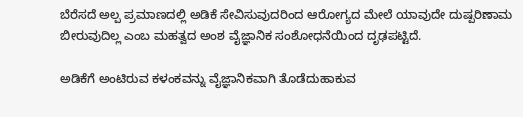ಬೆರೆಸದೆ ಅಲ್ಪ ಪ್ರಮಾಣದಲ್ಲಿ ಅಡಿಕೆ ಸೇವಿಸುವುದರಿಂದ ಆರೋಗ್ಯದ ಮೇಲೆ ಯಾವುದೇ ದುಷ್ಪರಿಣಾಮ ಬೀರುವುದಿಲ್ಲ ಎಂಬ ಮಹತ್ವದ ಅಂಶ ವೈಜ್ಞಾನಿಕ ಸಂಶೋಧನೆಯಿಂದ ದೃಢಪಟ್ಟಿದೆ.

ಅಡಿಕೆಗೆ ಅಂಟಿರುವ ಕಳಂಕವನ್ನು ವೈಜ್ಞಾನಿಕವಾಗಿ ತೊಡೆದುಹಾಕುವ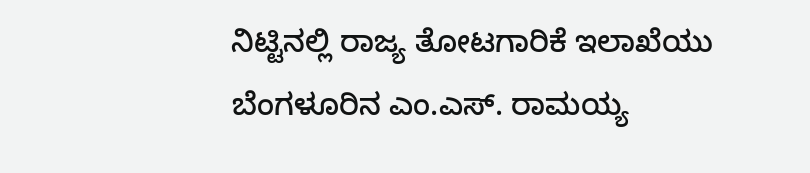ನಿಟ್ಟಿನಲ್ಲಿ ರಾಜ್ಯ ತೋಟಗಾರಿಕೆ ಇಲಾಖೆಯು ಬೆಂಗಳೂರಿನ ಎಂ.ಎಸ್. ರಾಮಯ್ಯ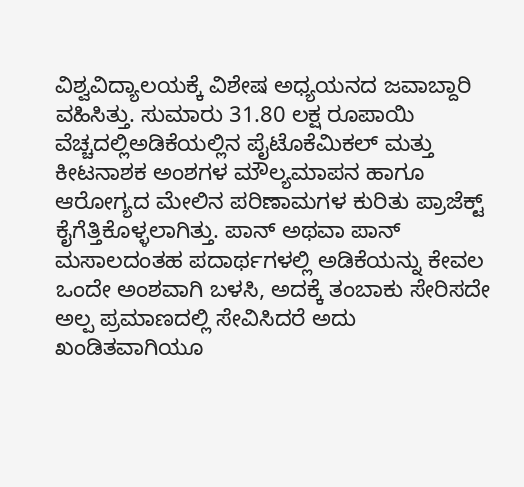ವಿಶ್ವವಿದ್ಯಾಲಯಕ್ಕೆ ವಿಶೇಷ ಅಧ್ಯಯನದ ಜವಾಬ್ದಾರಿ ವಹಿಸಿತ್ತು. ಸುಮಾರು 31.80 ಲಕ್ಷ ರೂಪಾಯಿ ವೆಚ್ಚದಲ್ಲಿಅಡಿಕೆಯಲ್ಲಿನ ಪೈಟೊಕೆಮಿಕಲ್ ಮತ್ತು ಕೀಟನಾಶಕ ಅಂಶಗಳ ಮೌಲ್ಯಮಾಪನ ಹಾಗೂ ಆರೋಗ್ಯದ ಮೇಲಿನ ಪರಿಣಾಮಗಳ ಕುರಿತು ಪ್ರಾಜೆಕ್ಟ್ ಕೈಗೆತ್ತಿಕೊಳ್ಳಲಾಗಿತ್ತು. ಪಾನ್ ಅಥವಾ ಪಾನ್ ಮಸಾಲದಂತಹ ಪದಾರ್ಥಗಳಲ್ಲಿ ಅಡಿಕೆಯನ್ನು ಕೇವಲ ಒಂದೇ ಅಂಶವಾಗಿ ಬಳಸಿ, ಅದಕ್ಕೆ ತಂಬಾಕು ಸೇರಿಸದೇ ಅಲ್ಪ ಪ್ರಮಾಣದಲ್ಲಿ ಸೇವಿಸಿದರೆ ಅದು ಖಂಡಿತವಾಗಿಯೂ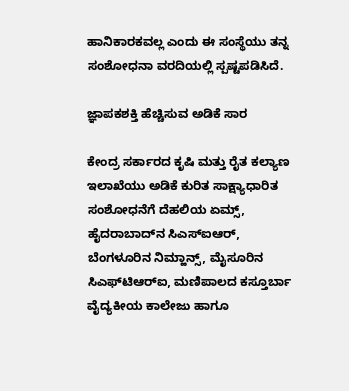ಹಾನಿಕಾರಕವಲ್ಲ ಎಂದು ಈ ಸಂಸ್ಥೆಯು ತನ್ನ ಸಂಶೋಧನಾ ವರದಿಯಲ್ಲಿ ಸ್ಪಷ್ಟಪಡಿಸಿದೆ.

ಜ್ಞಾಪಕಶಕ್ತಿ ಹೆಚ್ಚಿಸುವ ಅಡಿಕೆ ಸಾರ

ಕೇಂದ್ರ ಸರ್ಕಾರದ ಕೃಷಿ ಮತ್ತು ರೈತ ಕಲ್ಯಾಣ ಇಲಾಖೆಯು ಅಡಿಕೆ ಕುರಿತ ಸಾಕ್ಷ್ಯಾಧಾರಿತ ಸಂಶೋಧನೆಗೆ ದೆಹಲಿಯ ಏಮ್ಸ್, ಹೈದರಾಬಾದ್‌ನ ಸಿಎಸ್ಐಆರ್, ಬೆಂಗಳೂರಿನ ನಿಮ್ಹಾನ್ಸ್, ಮೈಸೂರಿನ ಸಿಎಫ್‌ಟಿಆರ್‌ಐ, ಮಣಿಪಾಲದ ಕಸ್ತೂರ್ಬಾ ವೈದ್ಯಕೀಯ ಕಾಲೇಜು ಹಾಗೂ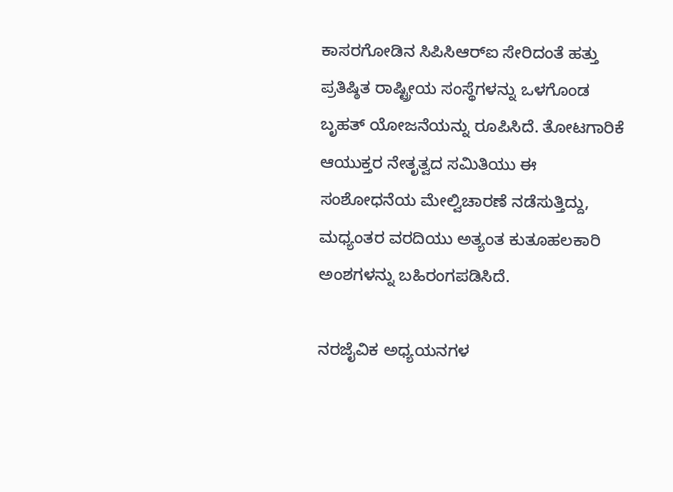ಕಾಸರಗೋಡಿನ ಸಿಪಿಸಿಆರ್‌ಐ ಸೇರಿದಂತೆ ಹತ್ತು ಪ್ರತಿಷ್ಠಿತ ರಾಷ್ಟ್ರೀಯ ಸಂಸ್ಥೆಗಳನ್ನು ಒಳಗೊಂಡ ಬೃಹತ್ ಯೋಜನೆಯನ್ನು ರೂಪಿಸಿದೆ. ತೋಟಗಾರಿಕೆ ಆಯುಕ್ತರ ನೇತೃತ್ವದ ಸಮಿತಿಯು ಈ ಸಂಶೋಧನೆಯ ಮೇಲ್ವಿಚಾರಣೆ ನಡೆಸುತ್ತಿದ್ದು, ಮಧ್ಯಂತರ ವರದಿಯು ಅತ್ಯಂತ ಕುತೂಹಲಕಾರಿ ಅಂಶಗಳನ್ನು ಬಹಿರಂಗಪಡಿಸಿದೆ.

ನರಜೈವಿಕ ಅಧ್ಯಯನಗಳ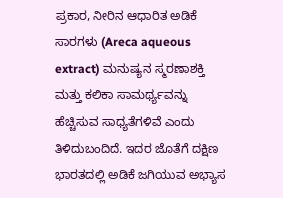ಪ್ರಕಾರ, ನೀರಿನ ಆಧಾರಿತ ಅಡಿಕೆ ಸಾರಗಳು (Areca aqueous extract) ಮನುಷ್ಯನ ಸ್ಮರಣಾಶಕ್ತಿ ಮತ್ತು ಕಲಿಕಾ ಸಾಮರ್ಥ್ಯವನ್ನು ಹೆಚ್ಚಿಸುವ ಸಾಧ್ಯತೆಗಳಿವೆ ಎಂದು ತಿಳಿದುಬಂದಿದೆ. ಇದರ ಜೊತೆಗೆ ದಕ್ಷಿಣ ಭಾರತದಲ್ಲಿ ಅಡಿಕೆ ಜಗಿಯುವ ಅಭ್ಯಾಸ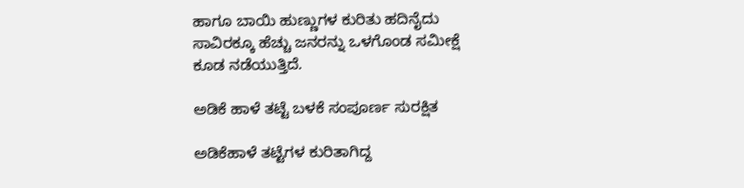ಹಾಗೂ ಬಾಯಿ ಹುಣ್ಣುಗಳ ಕುರಿತು ಹದಿನೈದು ಸಾವಿರಕ್ಕೂ ಹೆಚ್ಚು ಜನರನ್ನು ಒಳಗೊಂಡ ಸಮೀಕ್ಷೆ ಕೂಡ ನಡೆಯುತ್ತಿದೆ.

ಅಡಿಕೆ ಹಾಳೆ ತಟ್ಟೆ ಬಳಕೆ ಸಂಪೂರ್ಣ ಸುರಕ್ಷಿತ

ಅಡಿಕೆಹಾಳೆ ತಟ್ಟೆಗಳ ಕುರಿತಾಗಿದ್ದ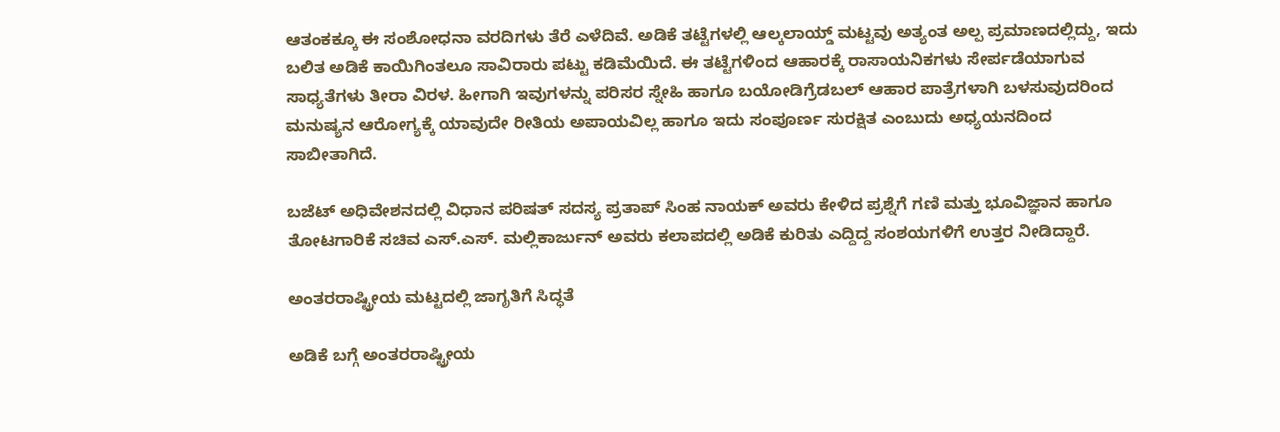ಆತಂಕಕ್ಕೂ ಈ ಸಂಶೋಧನಾ ವರದಿಗಳು ತೆರೆ ಎಳೆದಿವೆ. ಅಡಿಕೆ ತಟ್ಟೆಗಳಲ್ಲಿ ಆಲ್ಕಲಾಯ್ಡ್ ಮಟ್ಟವು ಅತ್ಯಂತ ಅಲ್ಪ ಪ್ರಮಾಣದಲ್ಲಿದ್ದು, ಇದು ಬಲಿತ ಅಡಿಕೆ ಕಾಯಿಗಿಂತಲೂ ಸಾವಿರಾರು ಪಟ್ಟು ಕಡಿಮೆಯಿದೆ. ಈ ತಟ್ಟೆಗಳಿಂದ ಆಹಾರಕ್ಕೆ ರಾಸಾಯನಿಕಗಳು ಸೇರ್ಪಡೆಯಾಗುವ ಸಾಧ್ಯತೆಗಳು ತೀರಾ ವಿರಳ. ಹೀಗಾಗಿ ಇವುಗಳನ್ನು ಪರಿಸರ ಸ್ನೇಹಿ ಹಾಗೂ ಬಯೋಡಿಗ್ರೆಡಬಲ್ ಆಹಾರ ಪಾತ್ರೆಗಳಾಗಿ ಬಳಸುವುದರಿಂದ ಮನುಷ್ಯನ ಆರೋಗ್ಯಕ್ಕೆ ಯಾವುದೇ ರೀತಿಯ ಅಪಾಯವಿಲ್ಲ ಹಾಗೂ ಇದು ಸಂಪೂರ್ಣ ಸುರಕ್ಷಿತ ಎಂಬುದು ಅಧ್ಯಯನದಿಂದ ಸಾಬೀತಾಗಿದೆ.

ಬಜೆಟ್ ಅಧಿವೇಶನದಲ್ಲಿ ವಿಧಾನ ಪರಿಷತ್ ಸದಸ್ಯ ಪ್ರತಾಪ್ ಸಿಂಹ ನಾಯಕ್ ಅವರು ಕೇಳಿದ ಪ್ರಶ್ನೆಗೆ ಗಣಿ ಮತ್ತು ಭೂವಿಜ್ಞಾನ ಹಾಗೂ ತೋಟಗಾರಿಕೆ ಸಚಿವ ಎಸ್.ಎಸ್. ಮಲ್ಲಿಕಾರ್ಜುನ್ ಅವರು ಕಲಾಪದಲ್ಲಿ ಅಡಿಕೆ ಕುರಿತು ಎದ್ದಿದ್ದ ಸಂಶಯಗಳಿಗೆ ಉತ್ತರ ನೀಡಿದ್ದಾರೆ.

ಅಂತರರಾಷ್ಟ್ರೀಯ ಮಟ್ಟದಲ್ಲಿ ಜಾಗೃತಿಗೆ ಸಿದ್ಧತೆ

ಅಡಿಕೆ ಬಗ್ಗೆ ಅಂತರರಾಷ್ಟ್ರೀಯ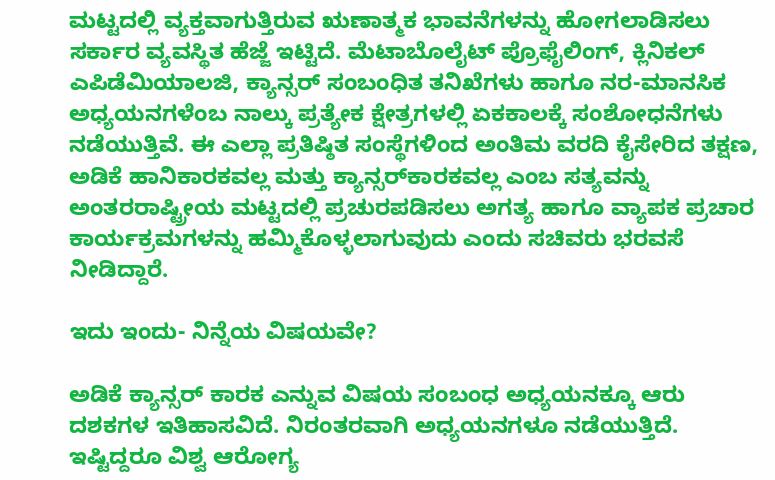ಮಟ್ಟದಲ್ಲಿ ವ್ಯಕ್ತವಾಗುತ್ತಿರುವ ಋಣಾತ್ಮಕ ಭಾವನೆಗಳನ್ನು ಹೋಗಲಾಡಿಸಲು ಸರ್ಕಾರ ವ್ಯವಸ್ಥಿತ ಹೆಜ್ಜೆ ಇಟ್ಟಿದೆ. ಮೆಟಾಬೊಲೈಟ್ ಪ್ರೊಫೈಲಿಂಗ್, ಕ್ಲಿನಿಕಲ್ ಎಪಿಡೆಮಿಯಾಲಜಿ, ಕ್ಯಾನ್ಸರ್ ಸಂಬಂಧಿತ ತನಿಖೆಗಳು ಹಾಗೂ ನರ-ಮಾನಸಿಕ ಅಧ್ಯಯನಗಳೆಂಬ ನಾಲ್ಕು ಪ್ರತ್ಯೇಕ ಕ್ಷೇತ್ರಗಳಲ್ಲಿ ಏಕಕಾಲಕ್ಕೆ ಸಂಶೋಧನೆಗಳು ನಡೆಯುತ್ತಿವೆ. ಈ ಎಲ್ಲಾ ಪ್ರತಿಷ್ಠಿತ ಸಂಸ್ಥೆಗಳಿಂದ ಅಂತಿಮ ವರದಿ ಕೈಸೇರಿದ ತಕ್ಷಣ, ಅಡಿಕೆ ಹಾನಿಕಾರಕವಲ್ಲ ಮತ್ತು ಕ್ಯಾನ್ಸರ್‌ಕಾರಕವಲ್ಲ ಎಂಬ ಸತ್ಯವನ್ನು ಅಂತರರಾಷ್ಟ್ರೀಯ ಮಟ್ಟದಲ್ಲಿ ಪ್ರಚುರಪಡಿಸಲು ಅಗತ್ಯ ಹಾಗೂ ವ್ಯಾಪಕ ಪ್ರಚಾರ ಕಾರ್ಯಕ್ರಮಗಳನ್ನು ಹಮ್ಮಿಕೊಳ್ಳಲಾಗುವುದು ಎಂದು ಸಚಿವರು ಭರವಸೆ ನೀಡಿದ್ದಾರೆ.

ಇದು ಇಂದು- ನಿನ್ನೆಯ ವಿಷಯವೇ?

ಅಡಿಕೆ ಕ್ಯಾನ್ಸರ್ ಕಾರಕ ಎನ್ನುವ ವಿಷಯ ಸಂಬಂಧ ಅಧ್ಯಯನಕ್ಕೂ ಆರು ದಶಕಗಳ ಇತಿಹಾಸವಿದೆ. ನಿರಂತರವಾಗಿ ಅಧ್ಯಯನಗಳೂ ನಡೆಯುತ್ತಿದೆ. ಇಷ್ಟಿದ್ದರೂ ವಿಶ್ವ ಆರೋಗ್ಯ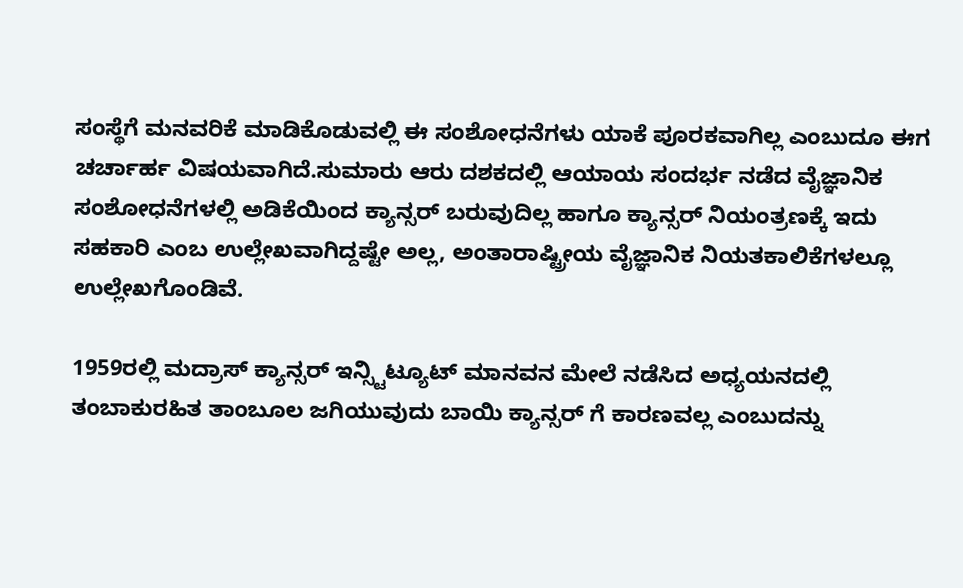ಸಂಸ್ಥೆಗೆ ಮನವರಿಕೆ ಮಾಡಿಕೊಡುವಲ್ಲಿ ಈ ಸಂಶೋಧನೆಗಳು ಯಾಕೆ ಪೂರಕವಾಗಿಲ್ಲ ಎಂಬುದೂ ಈಗ ಚರ್ಚಾರ್ಹ ವಿಷಯವಾಗಿದೆ.ಸುಮಾರು ಆರು ದಶಕದಲ್ಲಿ ಆಯಾಯ ಸಂದರ್ಭ ನಡೆದ ವೈಜ್ಞಾನಿಕ ಸಂಶೋಧನೆಗಳಲ್ಲಿ ಅಡಿಕೆಯಿಂದ ಕ್ಯಾನ್ಸರ್ ಬರುವುದಿಲ್ಲ ಹಾಗೂ ಕ್ಯಾನ್ಸರ್ ನಿಯಂತ್ರಣಕ್ಕೆ ಇದು ಸಹಕಾರಿ ಎಂಬ ಉಲ್ಲೇಖವಾಗಿದ್ದಷ್ಟೇ ಅಲ್ಲ, ಅಂತಾರಾಷ್ಟ್ರೀಯ ವೈಜ್ಞಾನಿಕ ನಿಯತಕಾಲಿಕೆಗಳಲ್ಲೂ ಉಲ್ಲೇಖಗೊಂಡಿವೆ.

1959ರಲ್ಲಿ ಮದ್ರಾಸ್ ಕ್ಯಾನ್ಸರ್ ಇನ್ಸ್ಟಿಟ್ಯೂಟ್ ಮಾನವನ ಮೇಲೆ ನಡೆಸಿದ ಅಧ್ಯಯನದಲ್ಲಿ ತಂಬಾಕುರಹಿತ ತಾಂಬೂಲ ಜಗಿಯುವುದು ಬಾಯಿ ಕ್ಯಾನ್ಸರ್ ಗೆ ಕಾರಣವಲ್ಲ ಎಂಬುದನ್ನು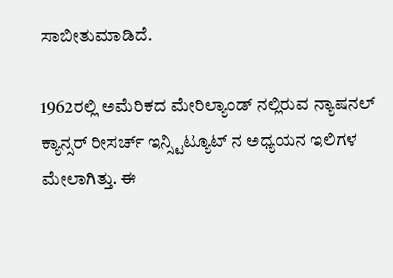ಸಾಬೀತುಮಾಡಿದೆ.

1962ರಲ್ಲಿ ಅಮೆರಿಕದ ಮೇರಿಲ್ಯಾಂಡ್ ನಲ್ಲಿರುವ ನ್ಯಾಷನಲ್ ಕ್ಯಾನ್ಸರ್ ರೀಸರ್ಚ್ ಇನ್ಸ್ಟಿಟ್ಯೂಟ್ ನ ಅಧ್ಯಯನ ಇಲಿಗಳ ಮೇಲಾಗಿತ್ತು. ಈ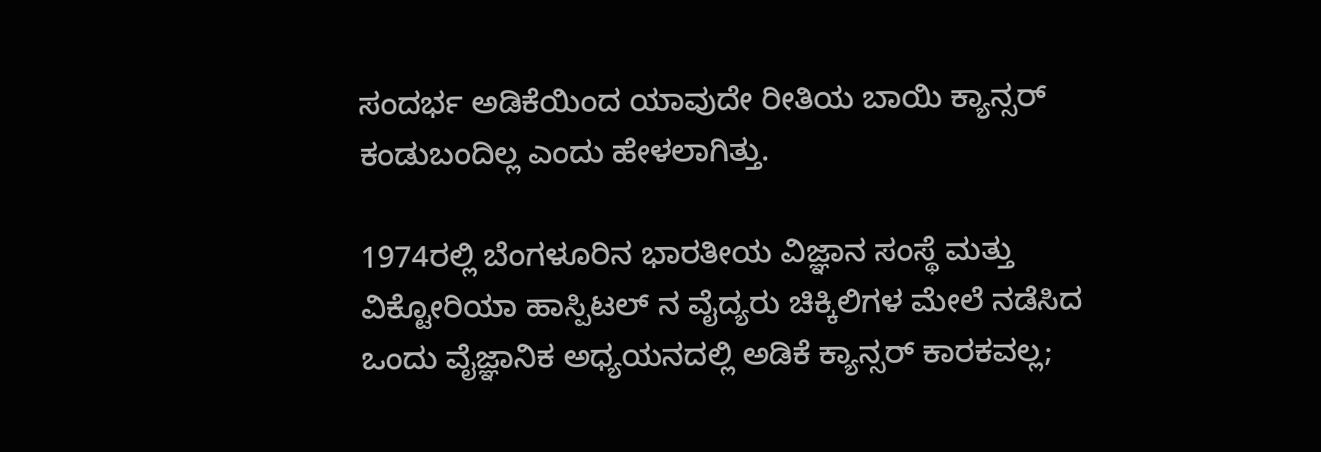ಸಂದರ್ಭ ಅಡಿಕೆಯಿಂದ ಯಾವುದೇ ರೀತಿಯ ಬಾಯಿ ಕ್ಯಾನ್ಸರ್ ಕಂಡುಬಂದಿಲ್ಲ ಎಂದು ಹೇಳಲಾಗಿತ್ತು.

1974ರಲ್ಲಿ ಬೆಂಗಳೂರಿನ ಭಾರತೀಯ ವಿಜ್ಞಾನ ಸಂಸ್ಥೆ ಮತ್ತು ವಿಕ್ಟೋರಿಯಾ ಹಾಸ್ಪಿಟಲ್ ನ ವೈದ್ಯರು ಚಿಕ್ಕಿಲಿಗಳ ಮೇಲೆ ನಡೆಸಿದ ಒಂದು ವೈಜ್ಞಾನಿಕ ಅಧ್ಯಯನದಲ್ಲಿ ಅಡಿಕೆ ಕ್ಯಾನ್ಸರ್ ಕಾರಕವಲ್ಲ;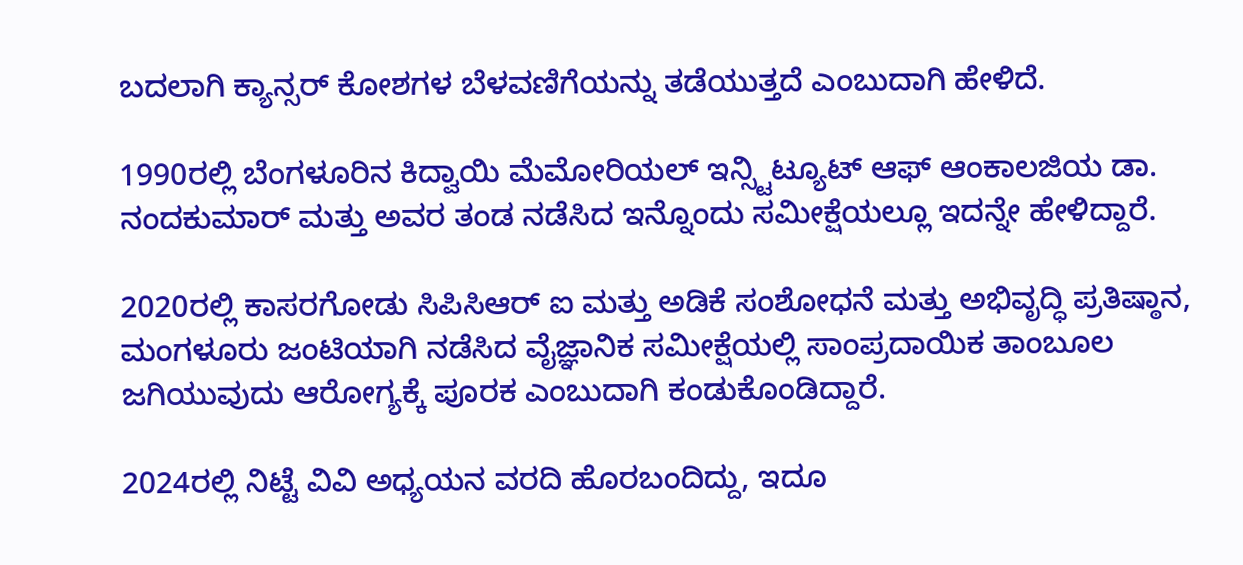ಬದಲಾಗಿ ಕ್ಯಾನ್ಸರ್ ಕೋಶಗಳ ಬೆಳವಣಿಗೆಯನ್ನು ತಡೆಯುತ್ತದೆ ಎಂಬುದಾಗಿ ಹೇಳಿದೆ.

1990ರಲ್ಲಿ ಬೆಂಗಳೂರಿನ ಕಿದ್ವಾಯಿ ಮೆಮೋರಿಯಲ್ ಇನ್ಸ್ಟಿಟ್ಯೂಟ್ ಆಫ್ ಆಂಕಾಲಜಿಯ ಡಾ. ನಂದಕುಮಾರ್ ಮತ್ತು ಅವರ ತಂಡ ನಡೆಸಿದ ಇನ್ನೊಂದು ಸಮೀಕ್ಷೆಯಲ್ಲೂ ಇದನ್ನೇ ಹೇಳಿದ್ದಾರೆ.

2020ರಲ್ಲಿ ಕಾಸರಗೋಡು ಸಿಪಿಸಿಆರ್ ಐ ಮತ್ತು ಅಡಿಕೆ ಸಂಶೋಧನೆ ಮತ್ತು ಅಭಿವೃದ್ಧಿ ಪ್ರತಿಷ್ಠಾನ, ಮಂಗಳೂರು ಜಂಟಿಯಾಗಿ ನಡೆಸಿದ ವೈಜ್ಞಾನಿಕ ಸಮೀಕ್ಷೆಯಲ್ಲಿ ಸಾಂಪ್ರದಾಯಿಕ ತಾಂಬೂಲ ಜಗಿಯುವುದು ಆರೋಗ್ಯಕ್ಕೆ ಪೂರಕ ಎಂಬುದಾಗಿ ಕಂಡುಕೊಂಡಿದ್ದಾರೆ.

2024ರಲ್ಲಿ ನಿಟ್ಟೆ ವಿವಿ ಅಧ್ಯಯನ ವರದಿ ಹೊರಬಂದಿದ್ದು, ಇದೂ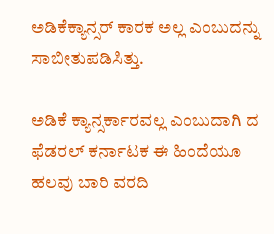ಅಡಿಕೆಕ್ಯಾನ್ಸರ್ ಕಾರಕ ಅಲ್ಲ ಎಂಬುದನ್ನು ಸಾಬೀತುಪಡಿಸಿತ್ತು.

ಅಡಿಕೆ ಕ್ಯಾನ್ಸರ್ಕಾರವಲ್ಲ ಎಂಬುದಾಗಿ ದ ಫೆಡರಲ್ ಕರ್ನಾಟಕ ಈ ಹಿಂದೆಯೂ ಹಲವು ಬಾರಿ ವರದಿ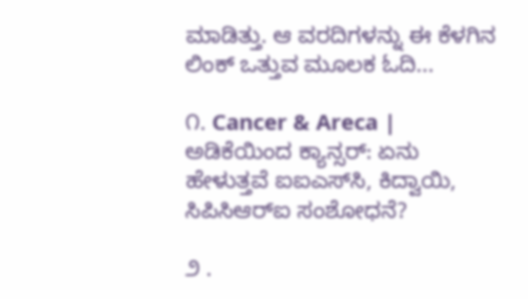ಮಾಡಿತ್ತು. ಆ ವರದಿಗಳನ್ನು ಈ ಕೆಳಗಿನ ಲಿಂಕ್ ಒತ್ತುವ ಮೂಲಕ ಓದಿ...

೧. Cancer & Areca | ಅಡಿಕೆಯಿಂದ ಕ್ಯಾನ್ಸರ್‌: ಏನು ಹೇಳುತ್ತವೆ ಐಐಎಸ್‌ಸಿ, ಕಿದ್ವಾಯಿ, ಸಿಪಿಸಿಆರ್‌ಐ ಸಂಶೋಧನೆ?

೨ .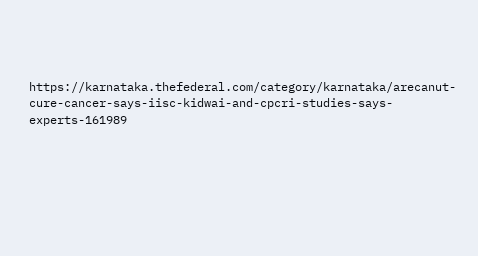https://karnataka.thefederal.com/category/karnataka/arecanut-cure-cancer-says-iisc-kidwai-and-cpcri-studies-says-experts-161989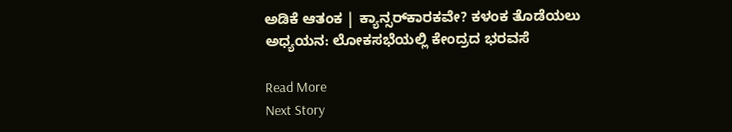ಅಡಿಕೆ ಆತಂಕ | ಕ್ಯಾನ್ಸರ್‌ಕಾರಕವೇ? ಕಳಂಕ ತೊಡೆಯಲು ಅಧ್ಯಯನ: ಲೋಕಸಭೆಯಲ್ಲಿ ಕೇಂದ್ರದ ಭರವಸೆ

Read More
Next Story